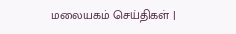மலையகம் செய்திகள் |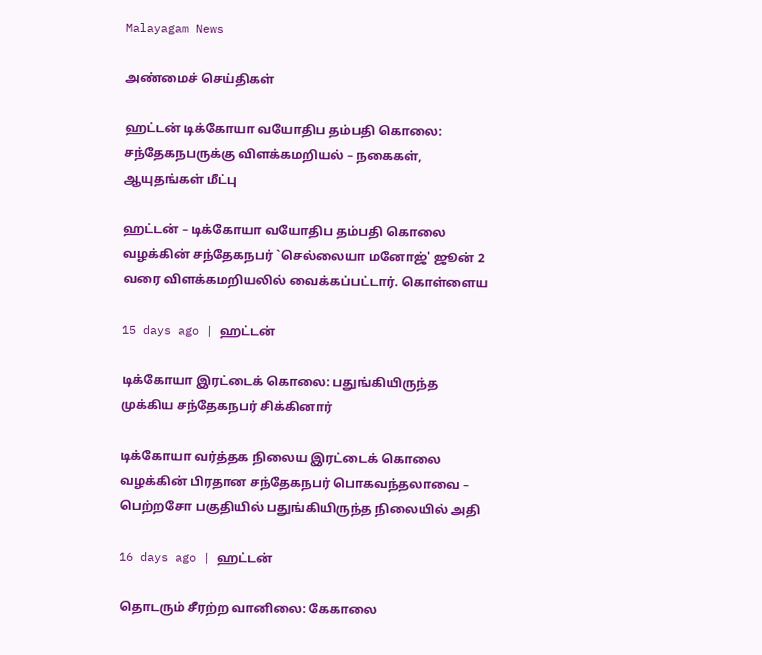Malayagam News

அண்மைச் செய்திகள்

ஹட்டன் டிக்கோயா வயோதிப தம்பதி கொலை: சந்தேகநபருக்கு விளக்கமறியல் – நகைகள், ஆயுதங்கள் மீட்பு

ஹட்டன் – டிக்கோயா வயோதிப தம்பதி கொலை வழக்கின் சந்தேகநபர் `செல்லையா மனோஜ்' ஜூன் 2 வரை விளக்கமறியலில் வைக்கப்பட்டார். கொள்ளைய

15 days ago | ஹட்டன்

டிக்கோயா இரட்டைக் கொலை: பதுங்கியிருந்த முக்கிய சந்தேகநபர் சிக்கினார்

டிக்கோயா வர்த்தக நிலைய இரட்டைக் கொலை வழக்கின் பிரதான சந்தேகநபர் பொகவந்தலாவை – பெற்றசோ பகுதியில் பதுங்கியிருந்த நிலையில் அதி

16 days ago | ஹட்டன்

தொடரும் சீரற்ற வானிலை: கேகாலை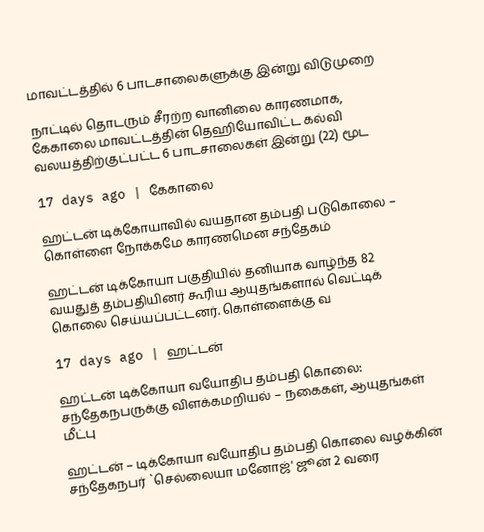மாவட்டத்தில் 6 பாடசாலைகளுக்கு இன்று விடுமுறை

நாட்டில் தொடரும் சீரற்ற வானிலை காரணமாக, கேகாலை மாவட்டத்தின் தெஹியோவிட்ட கல்வி வலயத்திற்குட்பட்ட 6 பாடசாலைகள் இன்று (22) மூட

17 days ago | கேகாலை

ஹட்டன் டிக்கோயாவில் வயதான தம்பதி படுகொலை – கொள்ளை நோக்கமே காரணமென சந்தேகம்

ஹட்டன் டிக்கோயா பகுதியில் தனியாக வாழ்ந்த 82 வயதுத் தம்பதியினர் கூரிய ஆயுதங்களால் வெட்டிக் கொலை செய்யப்பட்டனர். கொள்ளைக்கு வ

17 days ago | ஹட்டன்

ஹட்டன் டிக்கோயா வயோதிப தம்பதி கொலை: சந்தேகநபருக்கு விளக்கமறியல் – நகைகள், ஆயுதங்கள் மீட்பு

ஹட்டன் – டிக்கோயா வயோதிப தம்பதி கொலை வழக்கின் சந்தேகநபர் `செல்லையா மனோஜ்' ஜூன் 2 வரை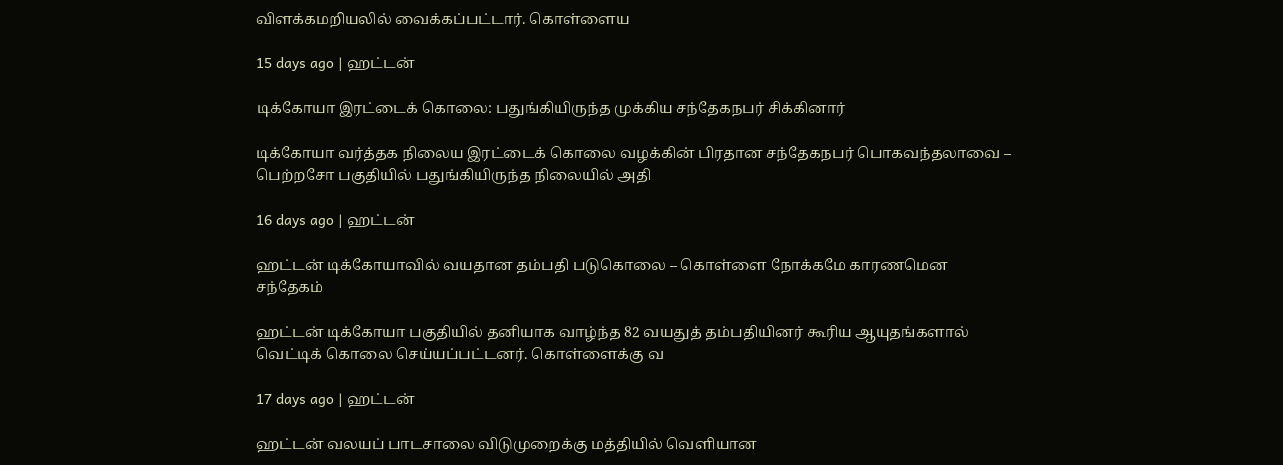விளக்கமறியலில் வைக்கப்பட்டார். கொள்ளைய

15 days ago | ஹட்டன்

டிக்கோயா இரட்டைக் கொலை: பதுங்கியிருந்த முக்கிய சந்தேகநபர் சிக்கினார்

டிக்கோயா வர்த்தக நிலைய இரட்டைக் கொலை வழக்கின் பிரதான சந்தேகநபர் பொகவந்தலாவை – பெற்றசோ பகுதியில் பதுங்கியிருந்த நிலையில் அதி

16 days ago | ஹட்டன்

ஹட்டன் டிக்கோயாவில் வயதான தம்பதி படுகொலை – கொள்ளை நோக்கமே காரணமென சந்தேகம்

ஹட்டன் டிக்கோயா பகுதியில் தனியாக வாழ்ந்த 82 வயதுத் தம்பதியினர் கூரிய ஆயுதங்களால் வெட்டிக் கொலை செய்யப்பட்டனர். கொள்ளைக்கு வ

17 days ago | ஹட்டன்

ஹட்டன் வலயப் பாடசாலை விடுமுறைக்கு மத்தியில் வெளியான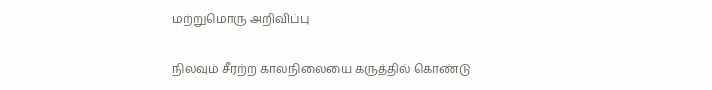மற்றுமொரு அறிவிப்பு

நிலவும் சீரற்ற காலநிலையை கருத்தில் கொண்டு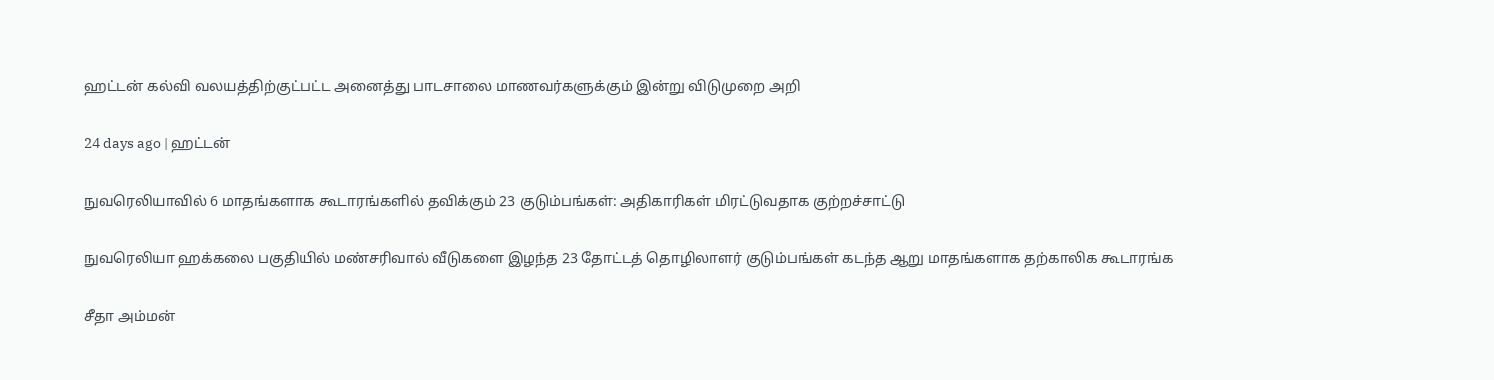ஹட்டன் கல்வி வலயத்திற்குட்பட்ட அனைத்து பாடசாலை மாணவர்களுக்கும் இன்று விடுமுறை அறி

24 days ago | ஹட்டன்

நுவரெலியாவில் 6 மாதங்களாக கூடாரங்களில் தவிக்கும் 23 குடும்பங்கள்: அதிகாரிகள் மிரட்டுவதாக குற்றச்சாட்டு

நுவரெலியா ஹக்கலை பகுதியில் மண்சரிவால் வீடுகளை இழந்த 23 தோட்டத் தொழிலாளர் குடும்பங்கள் கடந்த ஆறு மாதங்களாக தற்காலிக கூடாரங்க

சீதா அம்மன்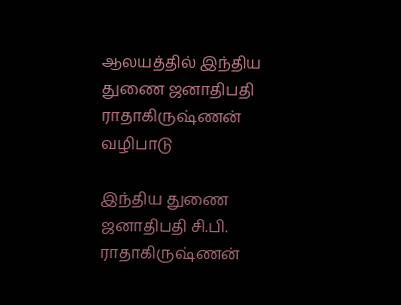ஆலயத்தில் இந்திய துணை ஜனாதிபதி ராதாகிருஷ்ணன் வழிபாடு

இந்திய துணை ஜனாதிபதி சி.பி. ராதாகிருஷ்ணன்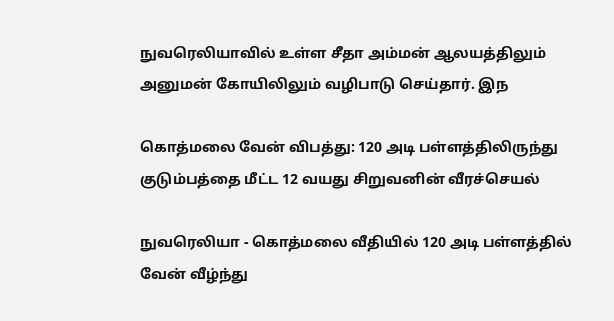நுவரெலியாவில் உள்ள சீதா அம்மன் ஆலயத்திலும் அனுமன் கோயிலிலும் வழிபாடு செய்தார். இந

கொத்மலை வேன் விபத்து: 120 அடி பள்ளத்திலிருந்து குடும்பத்தை மீட்ட 12 வயது சிறுவனின் வீரச்செயல்

நுவரெலியா - கொத்மலை வீதியில் 120 அடி பள்ளத்தில் வேன் வீழ்ந்து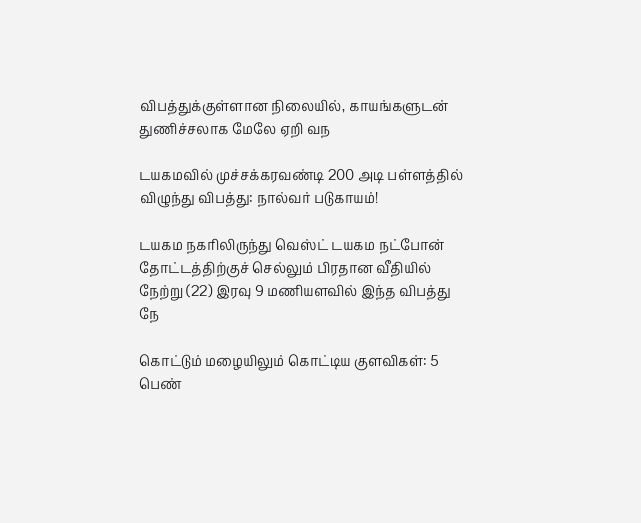விபத்துக்குள்ளான நிலையில், காயங்களுடன் துணிச்சலாக மேலே ஏறி வந

டயகமவில் முச்சக்கரவண்டி 200 அடி பள்ளத்தில் விழுந்து விபத்து: நால்வர் படுகாயம்!

டயகம நகரிலிருந்து வெஸ்ட் டயகம நட்போன் தோட்டத்திற்குச் செல்லும் பிரதான வீதியில் நேற்று (22) இரவு 9 மணியளவில் இந்த விபத்து நே

கொட்டும் மழையிலும் கொட்டிய குளவிகள்: 5 பெண்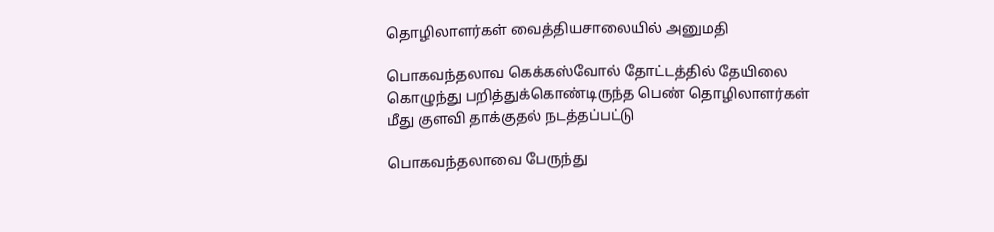தொழிலாளர்கள் வைத்தியசாலையில் அனுமதி

பொகவந்தலாவ கெக்கஸ்வோல் தோட்டத்தில் தேயிலை கொழுந்து பறித்துக்கொண்டிருந்த பெண் தொழிலாளர்கள் மீது குளவி தாக்குதல் நடத்தப்பட்டு

பொகவந்தலாவை பேருந்து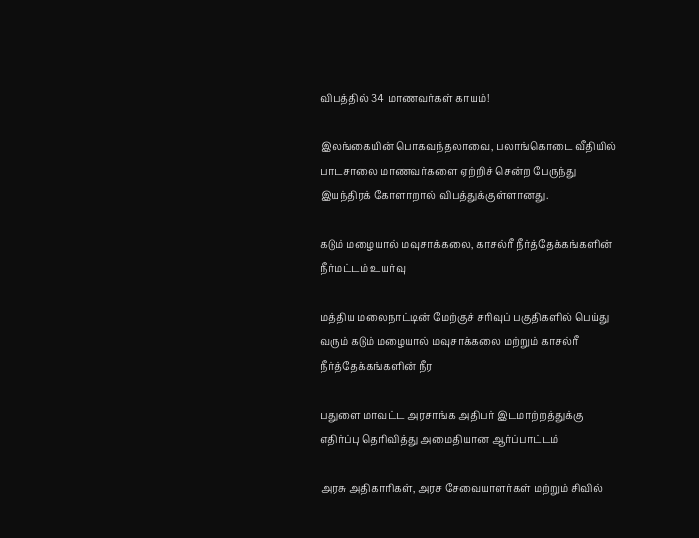விபத்தில் 34 மாணவர்கள் காயம்!

இலங்கையின் பொகவந்தலாவை, பலாங்கொடை வீதியில் பாடசாலை மாணவர்களை ஏற்றிச் சென்ற பேருந்து இயந்திரக் கோளாறால் விபத்துக்குள்ளானது.

கடும் மழையால் மவுசாக்கலை, காசல்ரீ நீர்த்தேக்கங்களின் நீர்மட்டம் உயர்வு

மத்திய மலைநாட்டின் மேற்குச் சரிவுப் பகுதிகளில் பெய்து வரும் கடும் மழையால் மவுசாக்கலை மற்றும் காசல்ரீ நீர்த்தேக்கங்களின் நீர

பதுளை மாவட்ட அரசாங்க அதிபர் இடமாற்றத்துக்கு எதிர்ப்பு தெரிவித்து அமைதியான ஆர்ப்பாட்டம்

அரசு அதிகாரிகள், அரச சேவையாளர்கள் மற்றும் சிவில்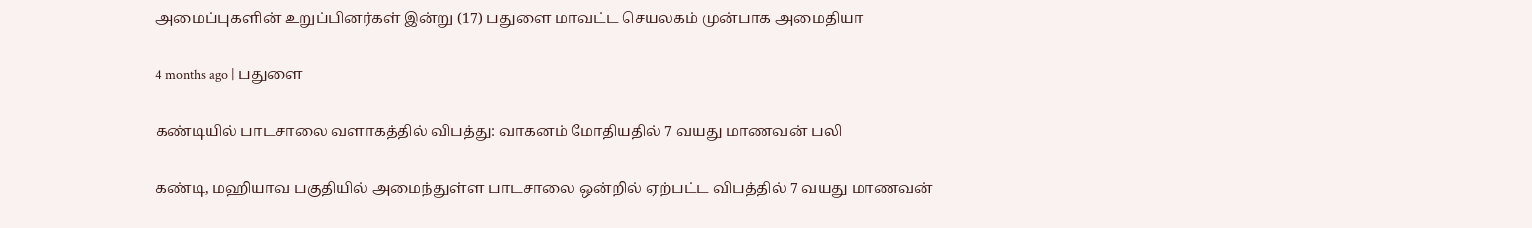அமைப்புகளின் உறுப்பினர்கள் இன்று (17) பதுளை மாவட்ட செயலகம் முன்பாக அமைதியா

4 months ago | பதுளை

கண்டியில் பாடசாலை வளாகத்தில் விபத்து: வாகனம் மோதியதில் 7 வயது மாணவன் பலி

கண்டி, மஹியாவ பகுதியில் அமைந்துள்ள பாடசாலை ஒன்றில் ஏற்பட்ட விபத்தில் 7 வயது மாணவன்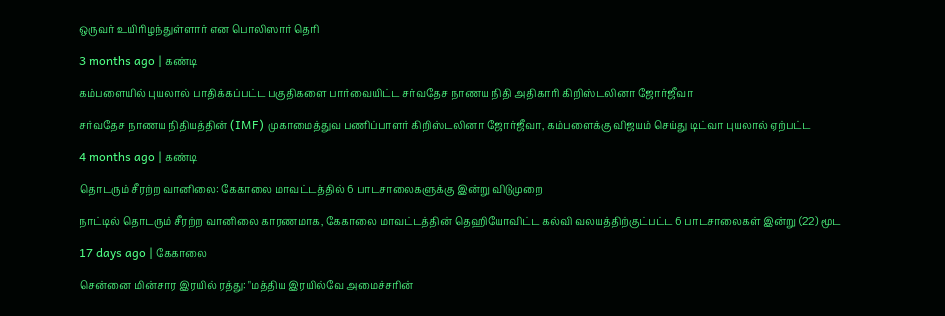ஒருவர் உயிரிழந்துள்ளார் என பொலிஸார் தெரி

3 months ago | கண்டி

கம்பளையில் புயலால் பாதிக்கப்பட்ட பகுதிகளை பார்வையிட்ட சர்வதேச நாணய நிதி அதிகாரி கிறிஸ்டலினா ஜோர்ஜீவா

சர்வதேச நாணய நிதியத்தின் (IMF) முகாமைத்துவ பணிப்பாளர் கிறிஸ்டலினா ஜோர்ஜீவா, கம்பளைக்கு விஜயம் செய்து டிட்வா புயலால் ஏற்பட்ட

4 months ago | கண்டி

தொடரும் சீரற்ற வானிலை: கேகாலை மாவட்டத்தில் 6 பாடசாலைகளுக்கு இன்று விடுமுறை

நாட்டில் தொடரும் சீரற்ற வானிலை காரணமாக, கேகாலை மாவட்டத்தின் தெஹியோவிட்ட கல்வி வலயத்திற்குட்பட்ட 6 பாடசாலைகள் இன்று (22) மூட

17 days ago | கேகாலை

சென்னை மின்சார இரயில் ரத்து: "மத்திய இரயில்வே அமைச்சரின்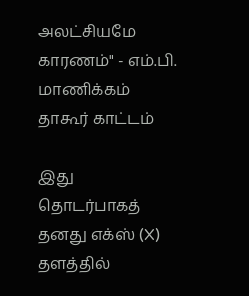அலட்சியமே காரணம்" - எம்.பி. மாணிக்கம் தாகூர் காட்டம்

இது தொடர்பாகத் தனது எக்ஸ் (X) தளத்தில்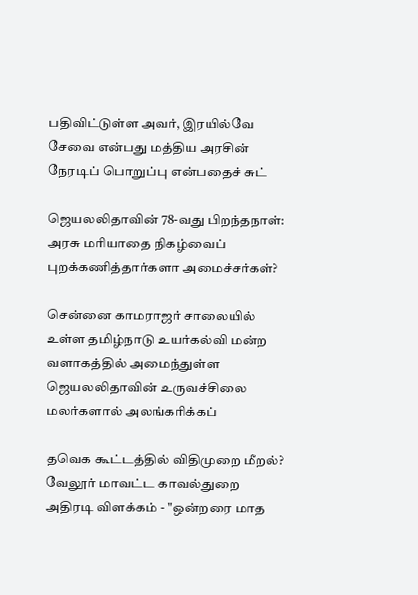பதிவிட்டுள்ள அவர், இரயில்வே சேவை என்பது மத்திய அரசின் நேரடிப் பொறுப்பு என்பதைச் சுட்

ஜெயலலிதாவின் 78-வது பிறந்தநாள்: அரசு மரியாதை நிகழ்வைப் புறக்கணித்தார்களா அமைச்சர்கள்?

சென்னை காமராஜர் சாலையில் உள்ள தமிழ்நாடு உயர்கல்வி மன்ற வளாகத்தில் அமைந்துள்ள ஜெயலலிதாவின் உருவச்சிலை மலர்களால் அலங்கரிக்கப்

தவெக கூட்டத்தில் விதிமுறை மீறல்? வேலூர் மாவட்ட காவல்துறை அதிரடி விளக்கம் - "ஒன்றரை மாத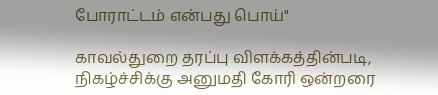போராட்டம் என்பது பொய்"

காவல்துறை தரப்பு விளக்கத்தின்படி, நிகழ்ச்சிக்கு அனுமதி கோரி ஒன்றரை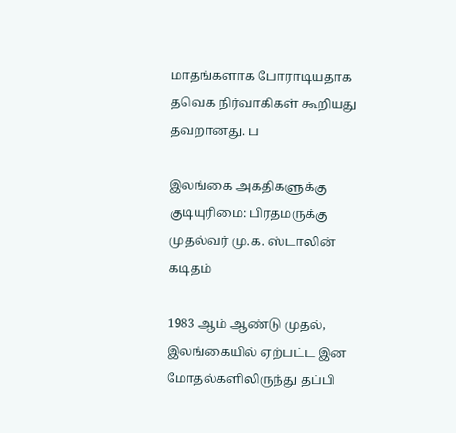மாதங்களாக போராடியதாக தவெக நிர்வாகிகள் கூறியது தவறானது. ப

இலங்கை அகதிகளுக்கு குடியுரிமை: பிரதமருக்கு முதல்வர் மு.க. ஸ்டாலின் கடிதம்

1983 ஆம் ஆண்டு முதல், இலங்கையில் ஏற்பட்ட இன மோதல்களிலிருந்து தப்பி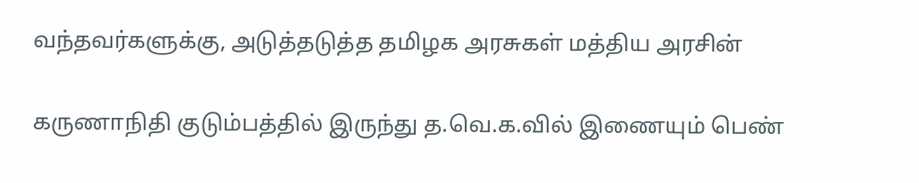வந்தவர்களுக்கு, அடுத்தடுத்த தமிழக அரசுகள் மத்திய அரசின்

கருணாநிதி குடும்பத்தில் இருந்து த.வெ.க.வில் இணையும் பெண்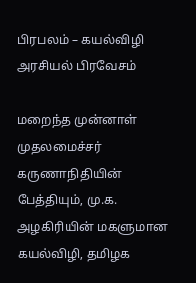பிரபலம் – கயல்விழி அரசியல் பிரவேசம்

மறைந்த முன்னாள் முதலமைச்சர் கருணாநிதியின் பேத்தியும், மு.க. அழகிரியின் மகளுமான கயல்விழி, தமிழக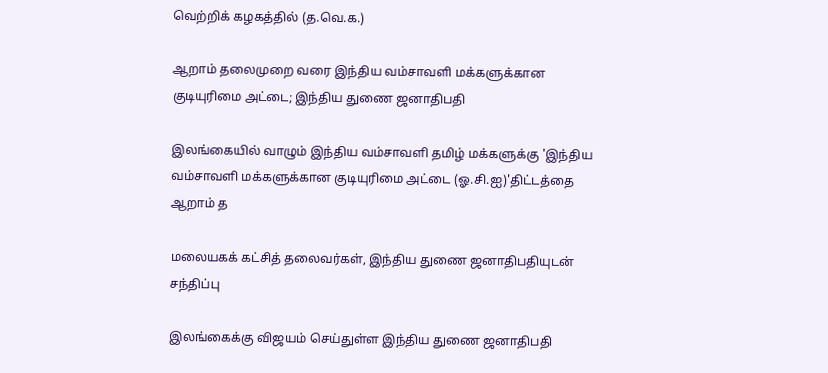வெற்றிக் கழகத்தில் (த.வெ.க.)

ஆறாம் தலைமுறை வரை இந்திய வம்சாவளி மக்களுக்கான குடியுரிமை அட்டை; இந்திய துணை ஜனாதிபதி

இலங்கையில் வாழும் இந்திய வம்சாவளி தமிழ் மக்களுக்கு 'இந்திய வம்சாவளி மக்களுக்கான குடியுரிமை அட்டை (ஓ.சி.ஐ)'திட்டத்தை ஆறாம் த

மலையகக் கட்சித் தலைவர்கள், இந்திய துணை ஜனாதிபதியுடன் சந்திப்பு

இலங்கைக்கு விஜயம் செய்துள்ள இந்திய துணை ஜனாதிபதி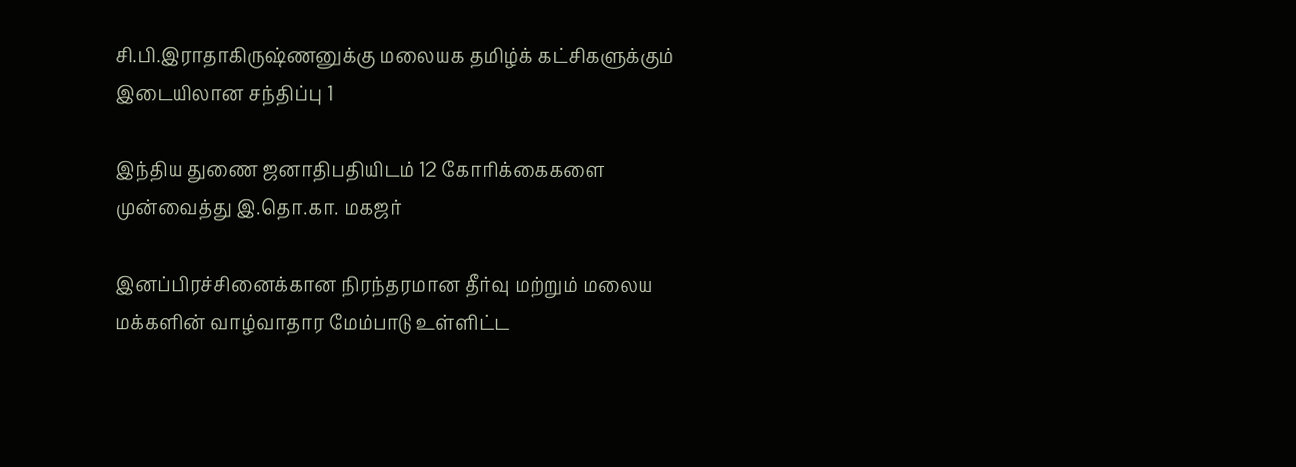சி.பி.இராதாகிருஷ்ணனுக்கு மலையக தமிழ்க் கட்சிகளுக்கும் இடையிலான சந்திப்பு 1

இந்திய துணை ஜனாதிபதியிடம் 12 கோரிக்கைகளை முன்வைத்து இ.தொ.கா. மகஜர்

இனப்பிரச்சினைக்கான நிரந்தரமான தீர்வு மற்றும் மலைய மக்களின் வாழ்வாதார மேம்பாடு உள்ளிட்ட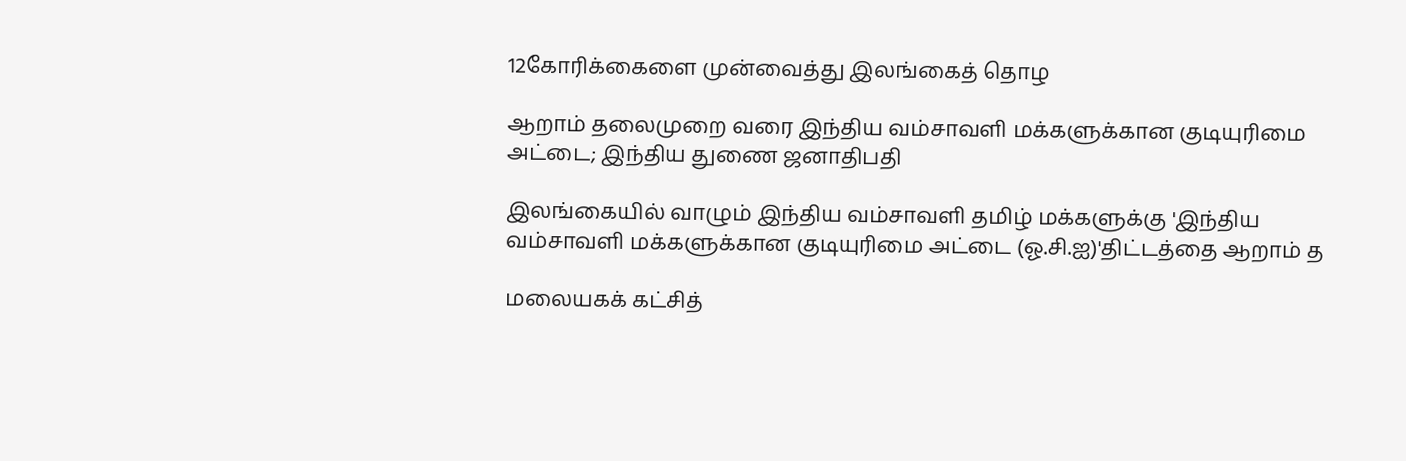12கோரிக்கைளை முன்வைத்து இலங்கைத் தொழ

ஆறாம் தலைமுறை வரை இந்திய வம்சாவளி மக்களுக்கான குடியுரிமை அட்டை; இந்திய துணை ஜனாதிபதி

இலங்கையில் வாழும் இந்திய வம்சாவளி தமிழ் மக்களுக்கு 'இந்திய வம்சாவளி மக்களுக்கான குடியுரிமை அட்டை (ஓ.சி.ஐ)'திட்டத்தை ஆறாம் த

மலையகக் கட்சித்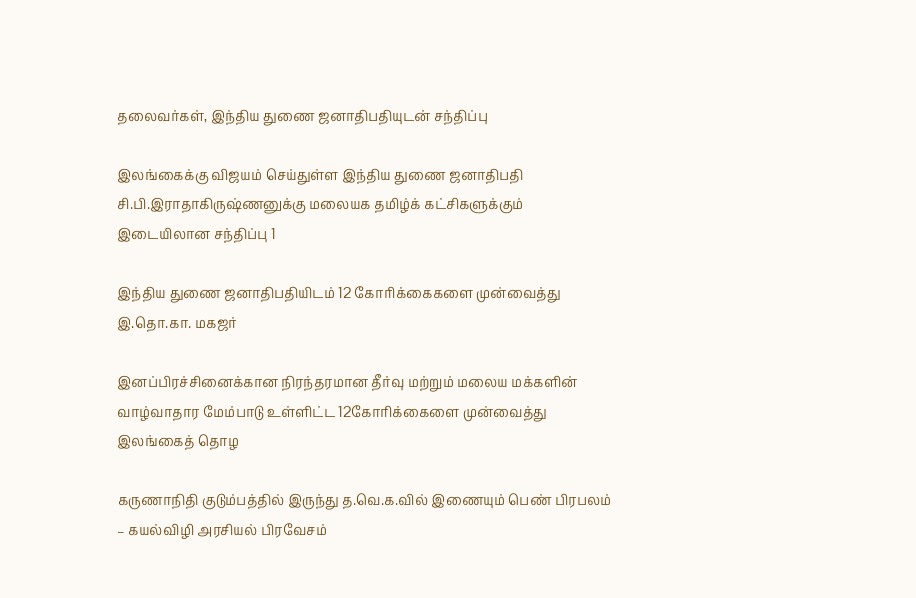தலைவர்கள், இந்திய துணை ஜனாதிபதியுடன் சந்திப்பு

இலங்கைக்கு விஜயம் செய்துள்ள இந்திய துணை ஜனாதிபதி சி.பி.இராதாகிருஷ்ணனுக்கு மலையக தமிழ்க் கட்சிகளுக்கும் இடையிலான சந்திப்பு 1

இந்திய துணை ஜனாதிபதியிடம் 12 கோரிக்கைகளை முன்வைத்து இ.தொ.கா. மகஜர்

இனப்பிரச்சினைக்கான நிரந்தரமான தீர்வு மற்றும் மலைய மக்களின் வாழ்வாதார மேம்பாடு உள்ளிட்ட 12கோரிக்கைளை முன்வைத்து இலங்கைத் தொழ

கருணாநிதி குடும்பத்தில் இருந்து த.வெ.க.வில் இணையும் பெண் பிரபலம் – கயல்விழி அரசியல் பிரவேசம்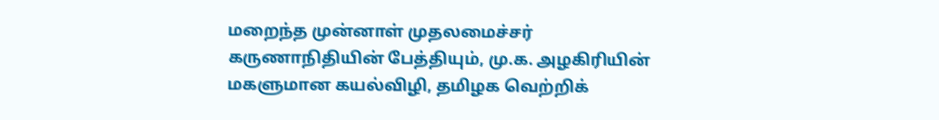மறைந்த முன்னாள் முதலமைச்சர் கருணாநிதியின் பேத்தியும், மு.க. அழகிரியின் மகளுமான கயல்விழி, தமிழக வெற்றிக்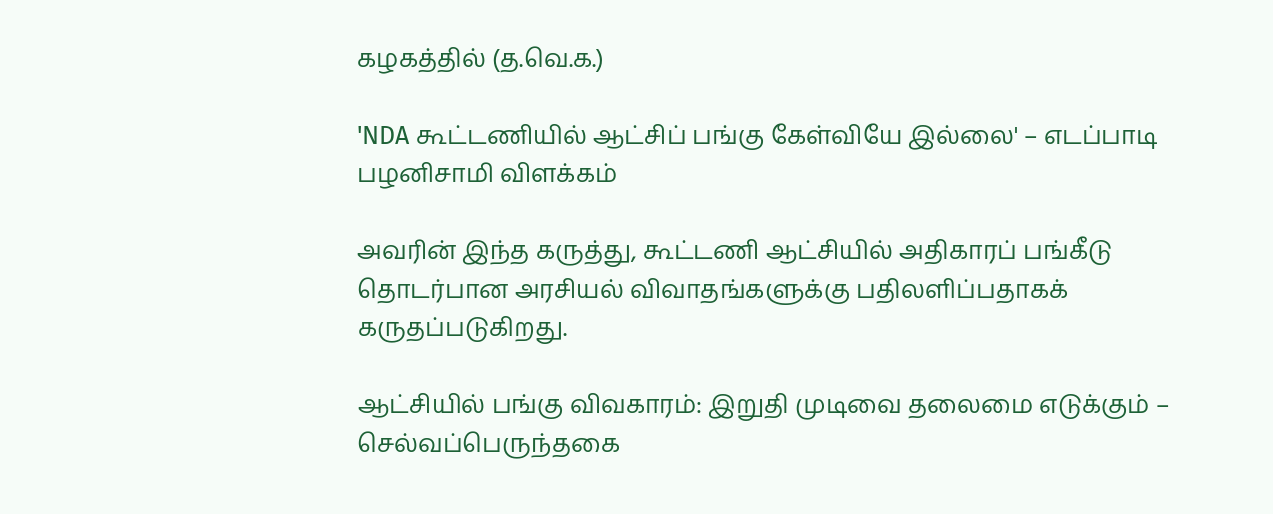கழகத்தில் (த.வெ.க.)

'NDA கூட்டணியில் ஆட்சிப் பங்கு கேள்வியே இல்லை' – எடப்பாடி பழனிசாமி விளக்கம்

அவரின் இந்த கருத்து, கூட்டணி ஆட்சியில் அதிகாரப் பங்கீடு தொடர்பான அரசியல் விவாதங்களுக்கு பதிலளிப்பதாகக் கருதப்படுகிறது.

ஆட்சியில் பங்கு விவகாரம்: இறுதி முடிவை தலைமை எடுக்கும் – செல்வப்பெருந்தகை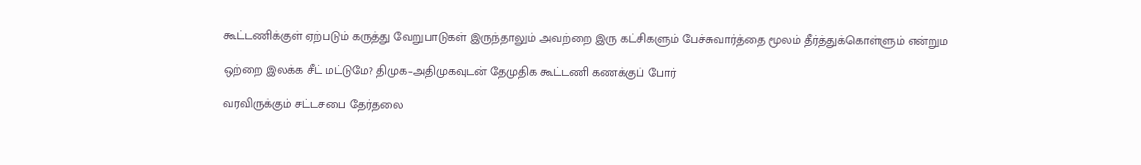கூட்டணிக்குள் ஏற்படும் கருத்து வேறுபாடுகள் இருந்தாலும் அவற்றை இரு கட்சிகளும் பேச்சுவார்த்தை மூலம் தீர்த்துக்கொள்ளும் என்றும

ஒற்றை இலக்க சீட் மட்டுமே? திமுக–அதிமுகவுடன் தேமுதிக கூட்டணி கணக்குப் போர்

வரவிருக்கும் சட்டசபை தேர்தலை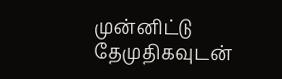முன்னிட்டு தேமுதிகவுடன்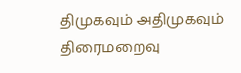திமுகவும் அதிமுகவும் திரைமறைவு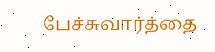பேச்சுவார்த்தை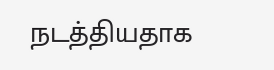நடத்தியதாக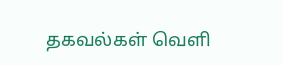தகவல்கள் வெளி